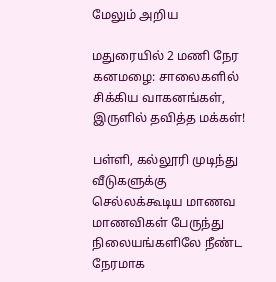மேலும் அறிய

மதுரையில் 2 மணி நேர கனமழை: சாலைகளில் சிக்கிய வாகனங்கள், இருளில் தவித்த மக்கள்!

பள்ளி, கல்லூரி முடிந்து வீடுகளுக்கு செல்லக்கூடிய மாணவ மாணவிகள் பேருந்து நிலையங்களிலே நீண்ட நேரமாக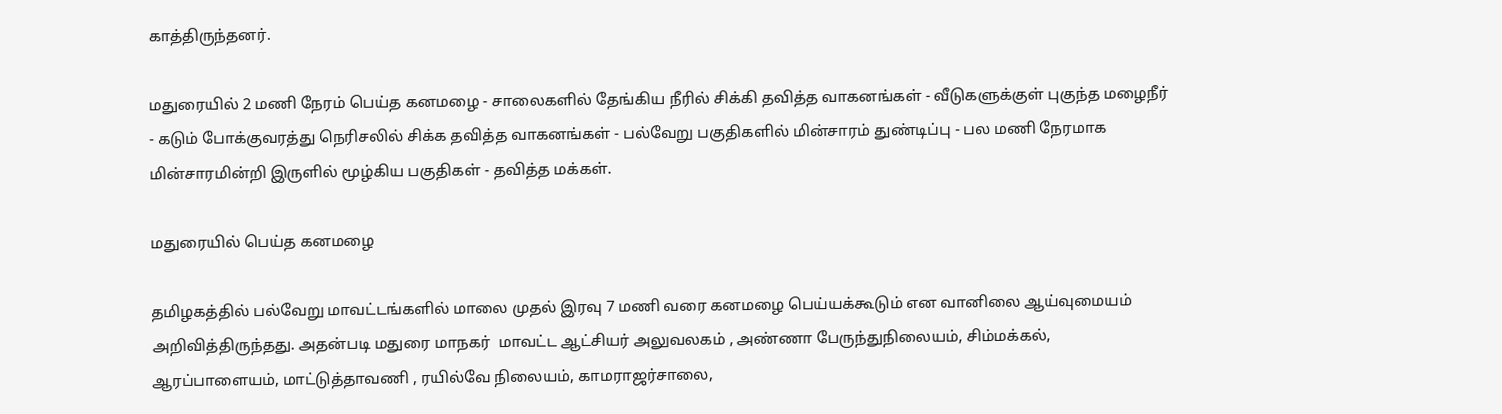காத்திருந்தனர்.

மதுரையில் 2 மணி நேரம் பெய்த கனமழை - சாலைகளில் தேங்கிய நீரில் சிக்கி தவித்த வாகனங்கள் - வீடுகளுக்குள் புகுந்த மழைநீர் - கடும் போக்குவரத்து நெரிசலில் சிக்க தவித்த வாகனங்கள் - பல்வேறு பகுதிகளில் மின்சாரம் துண்டிப்பு - பல மணி நேரமாக மின்சாரமின்றி இருளில் மூழ்கிய பகுதிகள் - தவித்த மக்கள்.

மதுரையில் பெய்த கனமழை

தமிழகத்தில் பல்வேறு மாவட்டங்களில் மாலை முதல் இரவு 7 மணி வரை கனமழை பெய்யக்கூடும் என வானிலை ஆய்வுமையம் அறிவித்திருந்தது. அதன்படி மதுரை மாநகர்  மாவட்ட ஆட்சியர் அலுவலகம் , அண்ணா பேருந்துநிலையம், சிம்மக்கல், ஆரப்பாளையம், மாட்டுத்தாவணி , ரயில்வே நிலையம், காமராஜர்சாலை,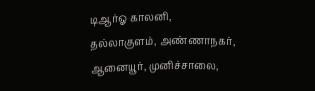டிஆர்ஓ காலனி, தல்லாகுளம், அண்ணாநகர், ஆனையூர், முனிச்சாலை,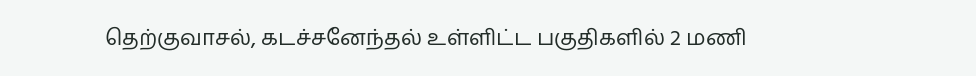தெற்குவாசல், கடச்சனேந்தல் உள்ளிட்ட பகுதிகளில் 2 மணி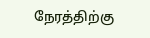நேரத்திற்கு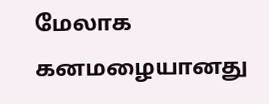மேலாக கனமழையானது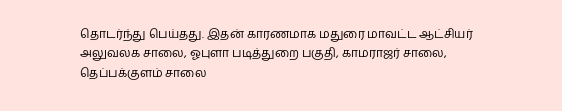தொடர்ந்து பெய்தது. இதன் காரணமாக மதுரை மாவட்ட ஆட்சியர் அலுவலக சாலை, ஓபுளா படித்துறை பகுதி, காமராஜர் சாலை, தெப்பக்குளம் சாலை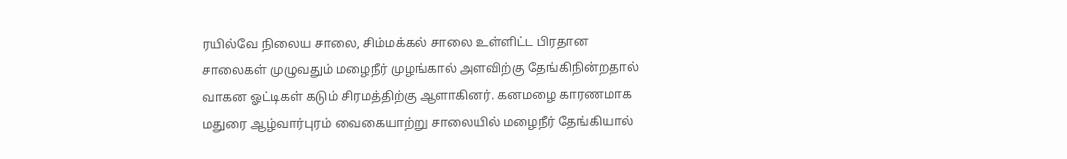ரயில்வே நிலைய சாலை, சிம்மக்கல் சாலை உள்ளிட்ட பிரதான சாலைகள் முழுவதும் மழைநீர் முழங்கால் அளவிற்கு தேங்கிநின்றதால் வாகன ஓட்டிகள் கடும் சிரமத்திற்கு ஆளாகினர். கனமழை காரணமாக மதுரை ஆழ்வார்புரம் வைகையாற்று சாலையில் மழைநீர் தேங்கியால்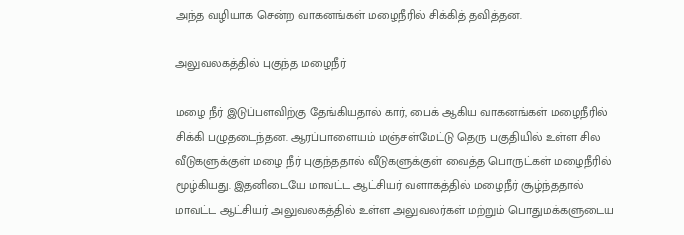அந்த வழியாக சென்ற வாகனங்கள் மழைநீரில் சிக்கித் தவித்தன.

அலுவலகத்தில் புகுந்த மழைநீர்

மழை நீர் இடுப்பளவிற்கு தேங்கியதால் கார், பைக் ஆகிய வாகனங்கள் மழைநீரில் சிக்கி பழுதடைந்தன. ஆரப்பாளையம் மஞ்சள்மேட்டு தெரு பகுதியில் உள்ள சில வீடுகளுக்குள் மழை நீர் புகுந்ததால் வீடுகளுக்குள் வைத்த பொருட்கள் மழைநீரில்  மூழ்கியது. இதனிடையே மாவட்ட ஆட்சியர் வளாகத்தில் மழைநீர் சூழ்ந்ததால் மாவட்ட ஆட்சியர் அலுவலகத்தில் உள்ள அலுவலர்கள் மற்றும் பொதுமக்களுடைய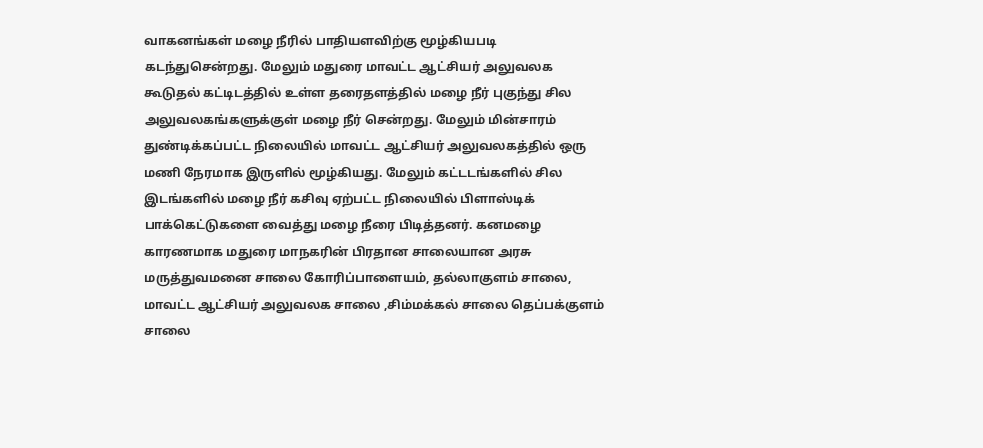வாகனங்கள் மழை நீரில் பாதியளவிற்கு மூழ்கியபடி கடந்துசென்றது. மேலும் மதுரை மாவட்ட ஆட்சியர் அலுவலக கூடுதல் கட்டிடத்தில் உள்ள தரைதளத்தில் மழை நீர் புகுந்து சில அலுவலகங்களுக்குள் மழை நீர் சென்றது. மேலும் மின்சாரம் துண்டிக்கப்பட்ட நிலையில் மாவட்ட ஆட்சியர் அலுவலகத்தில் ஒரு மணி நேரமாக இருளில் மூழ்கியது. மேலும் கட்டடங்களில் சில இடங்களில் மழை நீர் கசிவு ஏற்பட்ட நிலையில் பிளாஸ்டிக் பாக்கெட்டுகளை வைத்து மழை நீரை பிடித்தனர். கனமழை காரணமாக மதுரை மாநகரின் பிரதான சாலையான அரசு மருத்துவமனை சாலை கோரிப்பாளையம், தல்லாகுளம் சாலை, மாவட்ட ஆட்சியர் அலுவலக சாலை ,சிம்மக்கல் சாலை தெப்பக்குளம் சாலை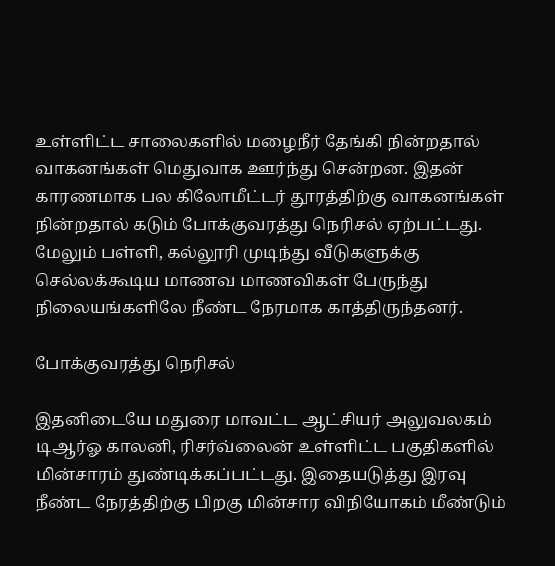உள்ளிட்ட சாலைகளில் மழைநீர் தேங்கி நின்றதால் வாகனங்கள் மெதுவாக ஊர்ந்து சென்றன. இதன் காரணமாக பல கிலோமீட்டர் தூரத்திற்கு வாகனங்கள் நின்றதால் கடும் போக்குவரத்து நெரிசல் ஏற்பட்டது. மேலும் பள்ளி, கல்லூரி முடிந்து வீடுகளுக்கு செல்லக்கூடிய மாணவ மாணவிகள் பேருந்து நிலையங்களிலே நீண்ட நேரமாக காத்திருந்தனர்.

போக்குவரத்து நெரிசல்

இதனிடையே மதுரை மாவட்ட ஆட்சியர் அலுவலகம் டிஆர்ஓ காலனி, ரிசர்வ்லைன் உள்ளிட்ட பகுதிகளில் மின்சாரம் துண்டிக்கப்பட்டது. இதையடுத்து இரவு நீண்ட நேரத்திற்கு பிறகு மின்சார விநியோகம் மீண்டும்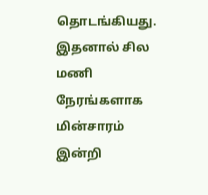தொடங்கியது. இதனால் சில மணி நேரங்களாக மின்சாரம் இன்றி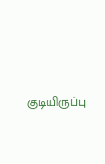குடியிருப்பு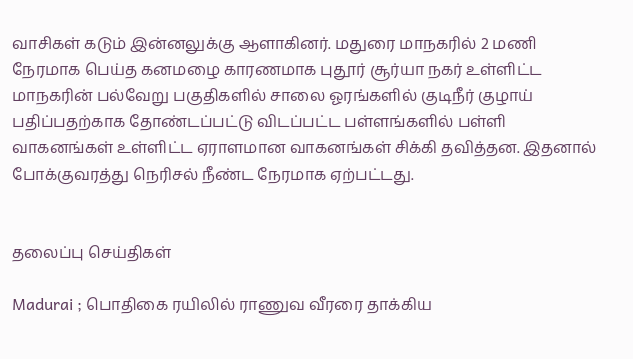வாசிகள் கடும் இன்னலுக்கு ஆளாகினர். மதுரை மாநகரில் 2 மணி நேரமாக பெய்த கனமழை காரணமாக புதூர் சூர்யா நகர் உள்ளிட்ட மாநகரின் பல்வேறு பகுதிகளில் சாலை ஓரங்களில் குடிநீர் குழாய் பதிப்பதற்காக தோண்டப்பட்டு விடப்பட்ட பள்ளங்களில் பள்ளி வாகனங்கள் உள்ளிட்ட ஏராளமான வாகனங்கள் சிக்கி தவித்தன. இதனால் போக்குவரத்து நெரிசல் நீண்ட நேரமாக ஏற்பட்டது.


தலைப்பு செய்திகள்

Madurai ; பொதிகை ரயிலில் ராணுவ வீரரை தாக்கிய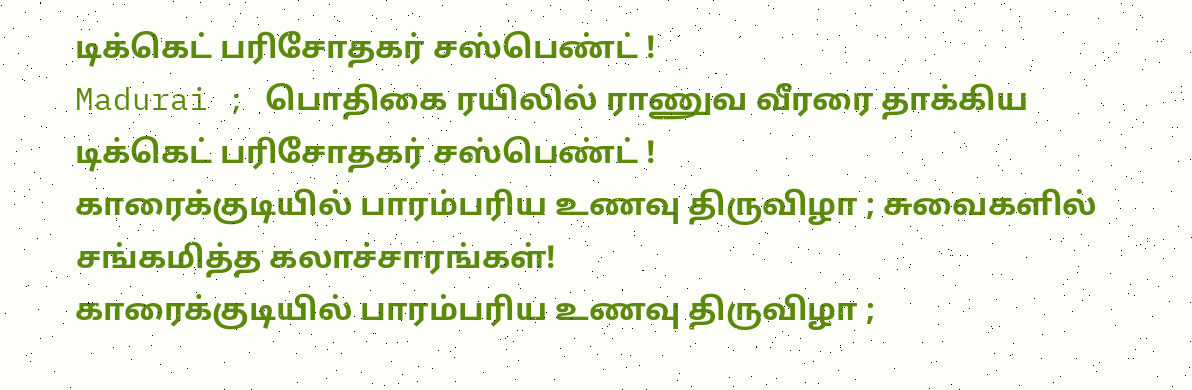டிக்கெட் பரிசோதகர் சஸ்பெண்ட் !
Madurai ; பொதிகை ரயிலில் ராணுவ வீரரை தாக்கிய டிக்கெட் பரிசோதகர் சஸ்பெண்ட் !
காரைக்குடியில் பாரம்பரிய உணவு திருவிழா ; சுவைகளில் சங்கமித்த கலாச்சாரங்கள்!
காரைக்குடியில் பாரம்பரிய உணவு திருவிழா ;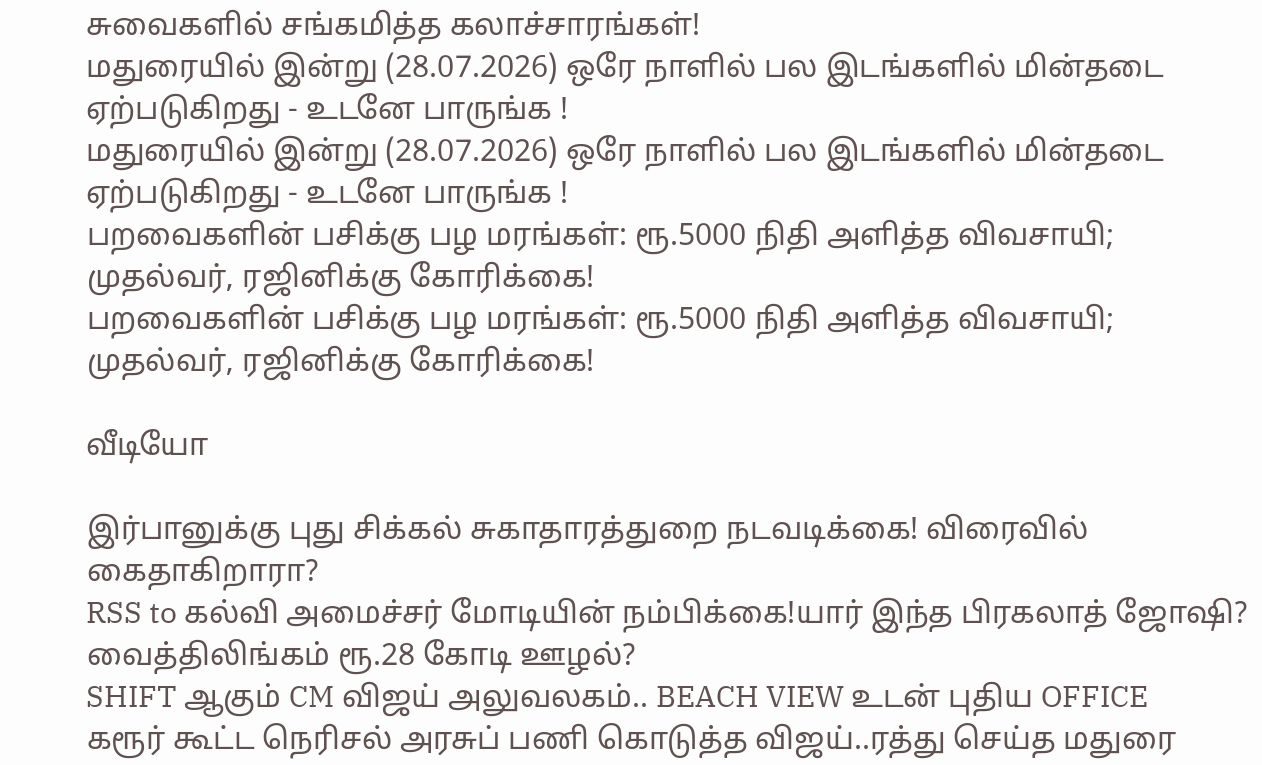சுவைகளில் சங்கமித்த கலாச்சாரங்கள்!
மதுரையில் இன்று (28.07.2026) ஒரே நாளில் பல இடங்களில் மின்தடை ஏற்படுகிறது - உடனே பாருங்க !
மதுரையில் இன்று (28.07.2026) ஒரே நாளில் பல இடங்களில் மின்தடை ஏற்படுகிறது - உடனே பாருங்க !
பறவைகளின் பசிக்கு பழ மரங்கள்: ரூ.5000 நிதி அளித்த விவசாயி; முதல்வர், ரஜினிக்கு கோரிக்கை!
பறவைகளின் பசிக்கு பழ மரங்கள்: ரூ.5000 நிதி அளித்த விவசாயி; முதல்வர், ரஜினிக்கு கோரிக்கை!

வீடியோ

இர்பானுக்கு புது சிக்கல் சுகாதாரத்துறை நடவடிக்கை! விரைவில் கைதாகிறாரா?
RSS to கல்வி அமைச்சர் மோடியின் நம்பிக்கை!யார் இந்த பிரகலாத் ஜோஷி?
வைத்திலிங்கம் ரூ.28 கோடி ஊழல்?
SHIFT ஆகும் CM விஜய் அலுவலகம்.. BEACH VIEW உடன் புதிய OFFICE
கரூர் கூட்ட நெரிசல் அரசுப் பணி கொடுத்த விஜய்..ரத்து செய்த மதுரை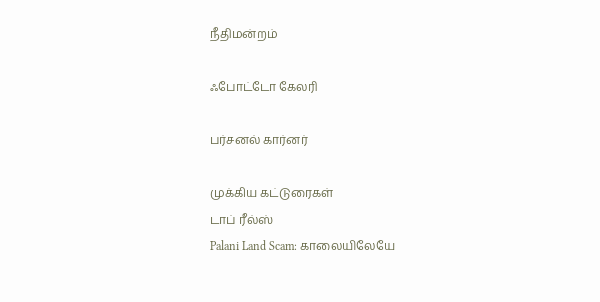நீதிமன்றம்

ஃபோட்டோ கேலரி

பர்சனல் கார்னர்

முக்கிய கட்டுரைகள்
டாப் ரீல்ஸ்
Palani Land Scam: காலையிலேயே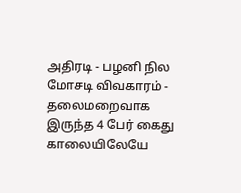அதிரடி - பழனி நில மோசடி விவகாரம் - தலைமறைவாக இருந்த 4 பேர் கைது
காலையிலேயே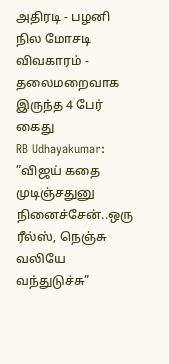அதிரடி - பழனி நில மோசடி விவகாரம் - தலைமறைவாக இருந்த 4 பேர் கைது
RB Udhayakumar: ”விஜய் கதை முடிஞ்சதுனு நினைச்சேன்..ஒரு ரீல்ஸ், நெஞ்சு வலியே வந்துடுச்சு”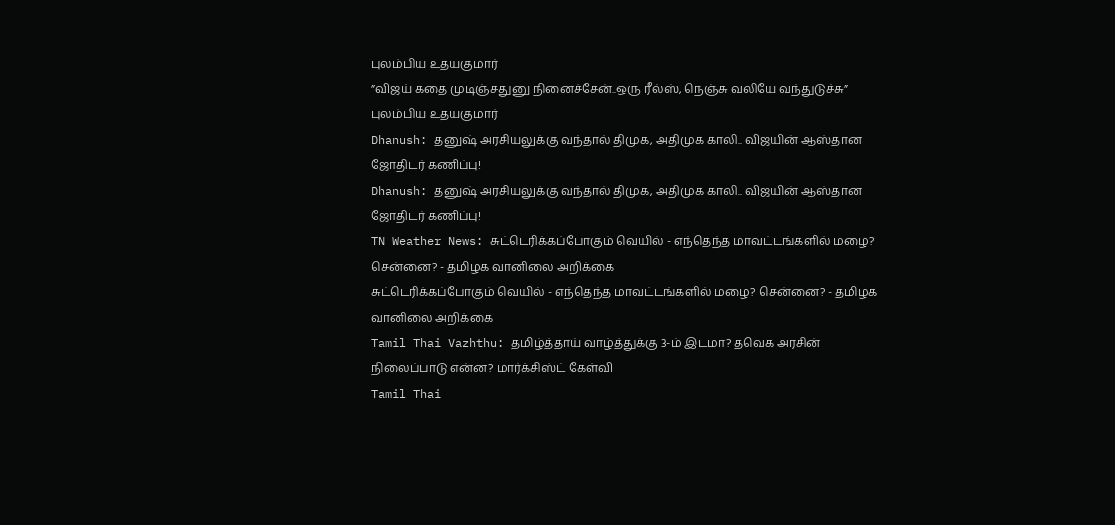புலம்பிய உதயகுமார்
”விஜய் கதை முடிஞ்சதுனு நினைச்சேன்..ஒரு ரீல்ஸ், நெஞ்சு வலியே வந்துடுச்சு” புலம்பிய உதயகுமார்
Dhanush: தனுஷ் அரசியலுக்கு வந்தால் திமுக, அதிமுக காலி.. விஜயின் ஆஸ்தான ஜோதிடர் கணிப்பு!
Dhanush: தனுஷ் அரசியலுக்கு வந்தால் திமுக, அதிமுக காலி.. விஜயின் ஆஸ்தான ஜோதிடர் கணிப்பு!
TN Weather News: சுட்டெரிக்கப்போகும் வெயில் - எந்தெந்த மாவட்டங்களில் மழை? சென்னை? - தமிழக வானிலை அறிக்கை
சுட்டெரிக்கப்போகும் வெயில் - எந்தெந்த மாவட்டங்களில் மழை? சென்னை? - தமிழக வானிலை அறிக்கை
Tamil Thai Vazhthu: தமிழ்த்தாய் வாழ்த்துக்கு 3-ம் இடமா? தவெக அரசின் நிலைப்பாடு என்ன? மார்க்சிஸ்ட் கேள்வி
Tamil Thai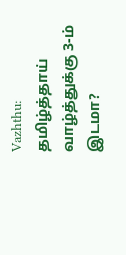Vazhthu: தமிழ்த்தாய் வாழ்த்துக்கு 3-ம் இடமா?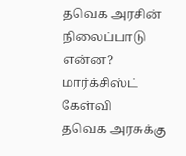தவெக அரசின் நிலைப்பாடு என்ன? மார்க்சிஸ்ட் கேள்வி
தவெக அரசுக்கு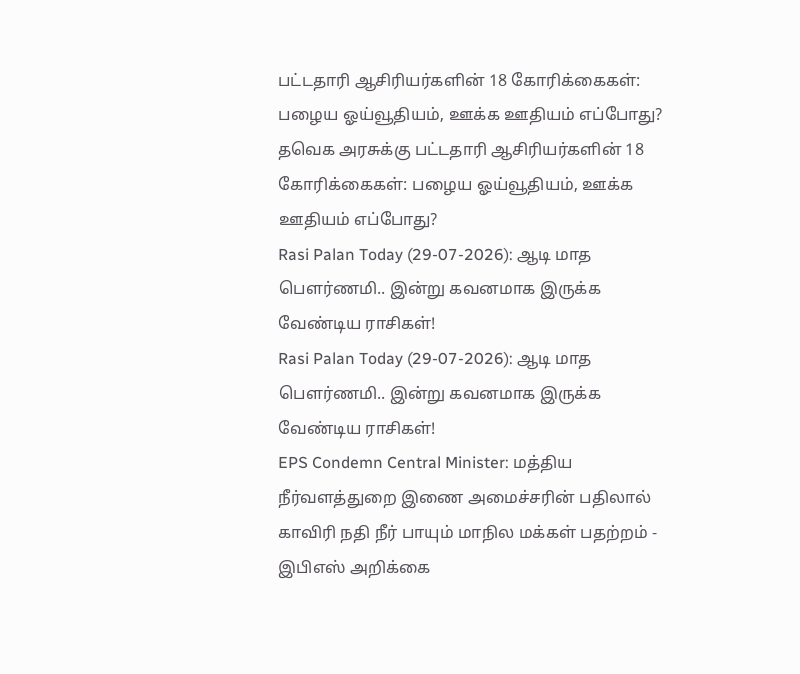பட்டதாரி ஆசிரியர்களின் 18 கோரிக்கைகள்: பழைய ஓய்வூதியம், ஊக்க ஊதியம் எப்போது?
தவெக அரசுக்கு பட்டதாரி ஆசிரியர்களின் 18 கோரிக்கைகள்: பழைய ஓய்வூதியம், ஊக்க ஊதியம் எப்போது?
Rasi Palan Today (29-07-2026): ஆடி மாத பௌர்ணமி.. இன்று கவனமாக இருக்க வேண்டிய ராசிகள்!
Rasi Palan Today (29-07-2026): ஆடி மாத பௌர்ணமி.. இன்று கவனமாக இருக்க வேண்டிய ராசிகள்!
EPS Condemn Central Minister: மத்திய நீர்வளத்துறை இணை அமைச்சரின் பதிலால் காவிரி நதி நீர் பாயும் மாநில மக்கள் பதற்றம் - இபிஎஸ் அறிக்கை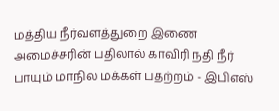மத்திய நீர்வளத்துறை இணை அமைச்சரின் பதிலால் காவிரி நதி நீர் பாயும் மாநில மக்கள் பதற்றம் - இபிஎஸ்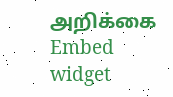அறிக்கை
Embed widget